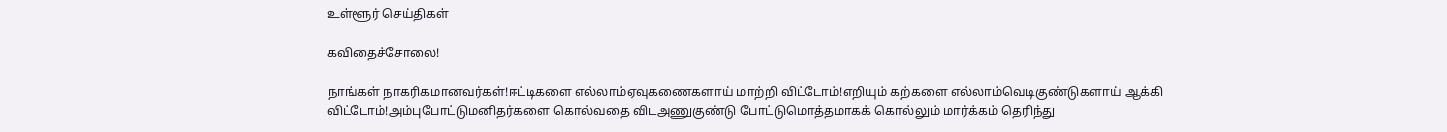உள்ளூர் செய்திகள்

கவிதைச்சோலை!

நாங்கள் நாகரிகமானவர்கள்!ஈட்டிகளை எல்லாம்ஏவுகணைகளாய் மாற்றி விட்டோம்!எறியும் கற்களை எல்லாம்வெடிகுண்டுகளாய் ஆக்கி விட்டோம்!அம்புபோட்டுமனிதர்களை கொல்வதை விடஅணுகுண்டு போட்டுமொத்தமாகக் கொல்லும் மார்க்கம் தெரிந்து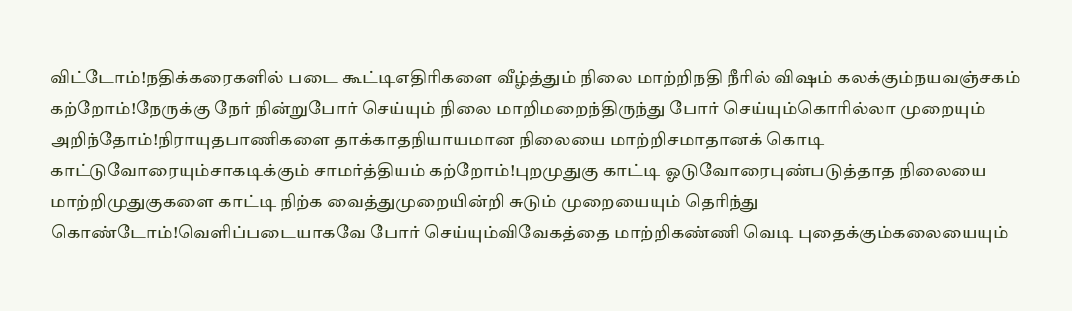விட்டோம்!நதிக்கரைகளில் படை கூட்டிஎதிரிகளை வீழ்த்தும் நிலை மாற்றிநதி நீரில் விஷம் கலக்கும்நயவஞ்சகம் கற்றோம்!நேருக்கு நேர் நின்றுபோர் செய்யும் நிலை மாறிமறைந்திருந்து போர் செய்யும்கொரில்லா முறையும் அறிந்தோம்!நிராயுதபாணிகளை தாக்காதநியாயமான நிலையை மாற்றிசமாதானக் கொடி காட்டுவோரையும்சாகடிக்கும் சாமர்த்தியம் கற்றோம்!புறமுதுகு காட்டி ஓடுவோரைபுண்படுத்தாத நிலையை மாற்றிமுதுகுகளை காட்டி நிற்க வைத்துமுறையின்றி சுடும் முறையையும் தெரிந்து கொண்டோம்!வெளிப்படையாகவே போர் செய்யும்விவேகத்தை மாற்றிகண்ணி வெடி புதைக்கும்கலையையும்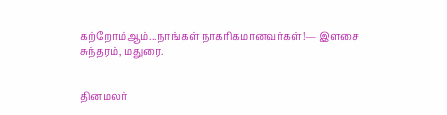கற்றோம்ஆம்...நாங்கள் நாகரிகமானவர்கள்!— இளசை சுந்தரம், மதுரை.


தினமலர்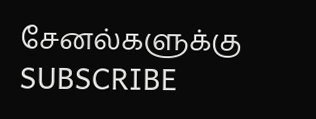சேனல்களுக்கு SUBSCRIBE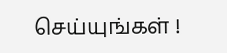செய்யுங்கள் !